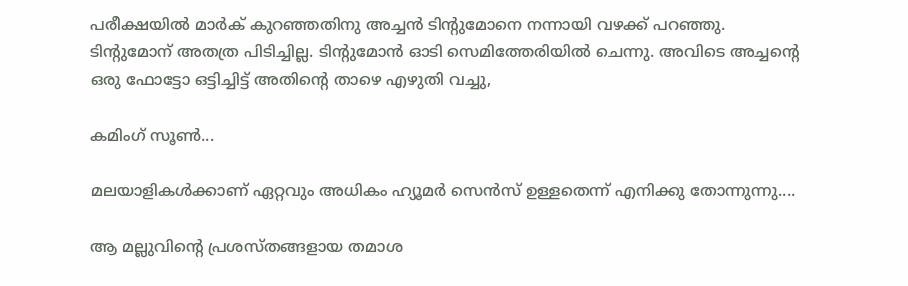പരീക്ഷയില്‍ മാര്‍ക് കുറഞ്ഞതിനു അച്ചന്‍ ടിന്റുമോനെ നന്നായി വഴക്ക് പറഞ്ഞു. ടിന്റുമോന് അതത്ര പിടിച്ചില്ല. ടിന്റുമോന്‍ ഓടി സെമിത്തേരിയില്‍ ചെന്നു. അവിടെ അച്ചന്റെ ഒരു ഫോട്ടോ ഒട്ടിച്ചിട്ട്‌ അതിന്റെ താഴെ എഴുതി വച്ചു,

കമിംഗ് സൂണ്‍...

മലയാളികള്‍ക്കാണ് ഏറ്റവും അധികം ഹ്യൂമര്‍ സെന്‍സ് ഉള്ളതെന്ന് എനിക്കു തോന്നുന്നു....

ആ മല്ലുവിന്റെ പ്രശസ്തങ്ങളായ തമാശ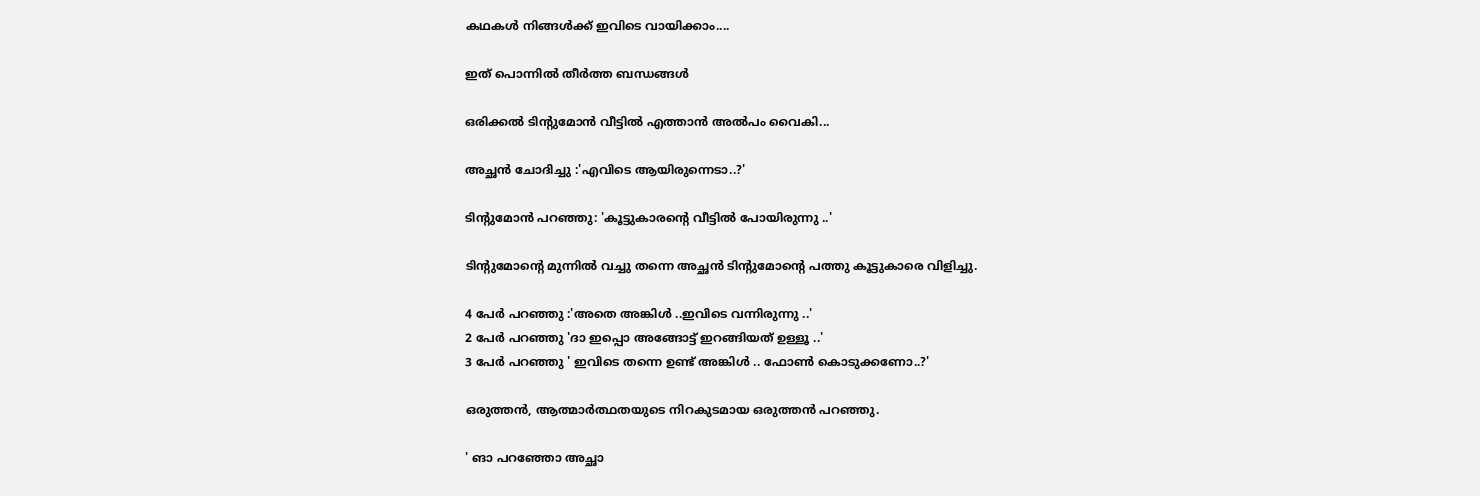കഥകള്‍ നിങ്ങള്‍ക്ക് ഇവിടെ വായിക്കാം....

ഇത് പൊന്നിൽ തീർത്ത ബന്ധങ്ങൾ

ഒരിക്കൽ ടിന്റുമോന്‍ വീട്ടിൽ എത്താൻ അൽപം വൈകി...

അച്ഛൻ ചോദിച്ചു :'എവിടെ ആയിരുന്നെടാ..?'

ടിന്റുമോന്‍ പറഞ്ഞു: 'കൂട്ടുകാരന്റെ വീട്ടിൽ പോയിരുന്നു ..'

ടിന്റുമോന്റെ മുന്നിൽ വച്ചു തന്നെ അച്ഛൻ ടിന്റുമോന്റെ പത്തു കൂട്ടുകാരെ വിളിച്ചു.

4 പേർ പറഞ്ഞു :'അതെ അങ്കിൾ ..ഇവിടെ വന്നിരുന്നു ..'
2 പേർ പറഞ്ഞു 'ദാ ഇപ്പൊ അങ്ങോട്ട് ഇറങ്ങിയത് ഉള്ളൂ ..'
3 പേർ പറഞ്ഞു ' ഇവിടെ തന്നെ ഉണ്ട് അങ്കിൾ .. ഫോൺ കൊടുക്കണോ..?'

ഒരുത്തൻ, ആത്മാർത്ഥതയുടെ നിറകുടമായ ഒരുത്തൻ പറഞ്ഞു.

' ങാ പറഞ്ഞോ അച്ഛാ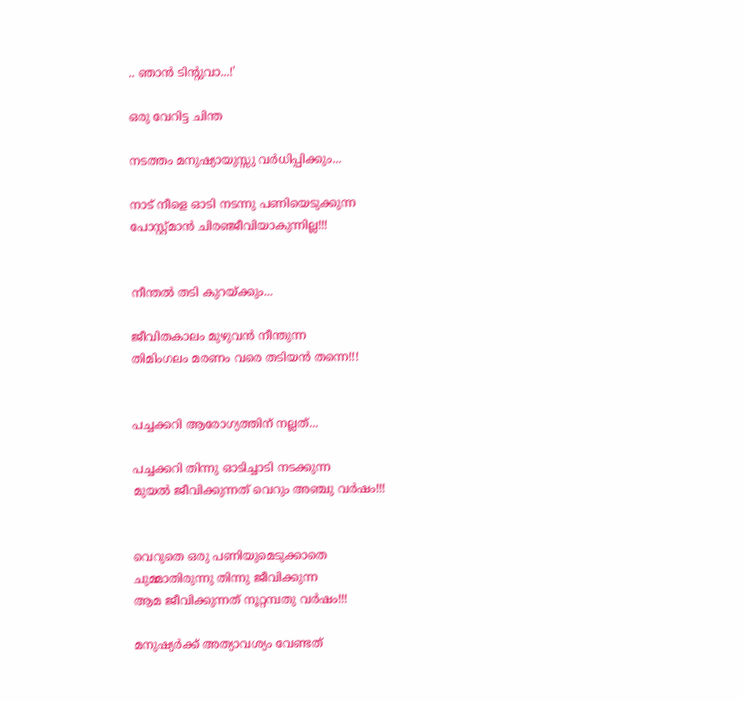.. ഞാൻ ടിന്റുവാ...!'

ഒരു വേറിട്ട ചിന്ത

നടത്തം മനുഷ്യായുസ്സു വർധിപ്പിക്കും...

നാട് നീളെ ഓടി നടന്നു പണിയെടുക്കുന്ന
പോസ്റ്റ്മാൻ ചിരഞ്ജീവിയാകുന്നില്ല!!!


നീന്തൽ തടി കുറയ്ക്കും...

ജീവിതകാലം മുഴുവൻ നീന്തുന്ന
തിമിംഗലം മരണം വരെ തടിയൻ തന്നെ!!!


പച്ചക്കറി ആരോഗ്യത്തിന് നല്ലത്...

പച്ചക്കറി തിന്നു ഓടിച്ചാടി നടക്കുന്ന
മുയൽ ജീവിക്കുന്നത് വെറും അഞ്ചു വർഷം!!!


വെറുതെ ഒരു പണിയുമെടുക്കാതെ
ചുമ്മാതിരുന്നു തിന്നു ജീവിക്കുന്ന
ആമ ജീവിക്കുന്നത് നൂറ്റമ്പതു വർഷം!!!

മനുഷ്യർക്ക് അത്യാവശ്യം വേണ്ടത്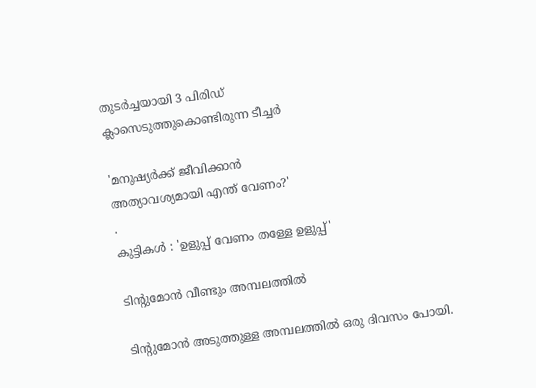തുടർച്ചയായി 3 പിരിഡ്
ക്ലാസെടുത്തുകൊണ്ടിരുന്ന ടീച്ചർ

'മനുഷ്യർക്ക് ജീവിക്കാൻ
അത്യാവശ്യമായി എന്ത് വേണം?'
.
കുട്ടികൾ : 'ഉളുപ്പ് വേണം തള്ളേ ഉളുപ്പ്'

ടിന്റുമോന്‍ വീണ്ടും അമ്പലത്തില്‍

ടിന്റുമോന്‍ അടുത്തുള്ള അമ്പലത്തില്‍ ഒരു ദിവസം പോയി.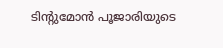ടിന്റുമോന്‍ പൂജാരിയുടെ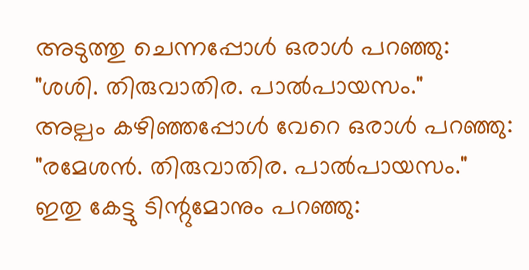അടുത്തു ചെന്നപ്പോള്‍ ഒരാള്‍ പറഞ്ഞു:
"ശശി. തിരുവാതിര. പാല്‍പായസം."
അല്പം കഴിഞ്ഞപ്പോള്‍ വേറെ ഒരാള്‍ പറഞ്ഞു:
"രമേശന്‍. തിരുവാതിര. പാല്‍പായസം."
ഇതു കേട്ടു ടിന്റുമോനും പറഞ്ഞു: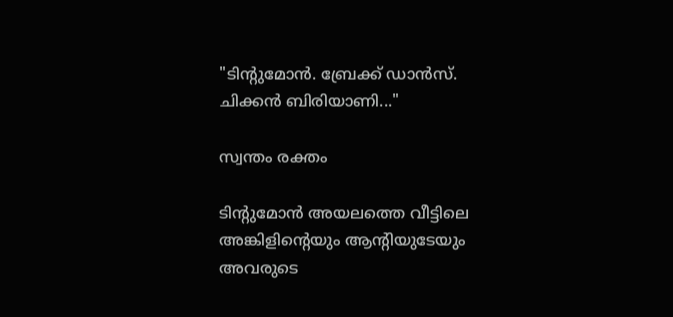"ടിന്റുമോന്‍. ബ്രേക്ക് ഡാന്‍സ്. ചിക്കന്‍ ബിരിയാണി..."

സ്വന്തം രക്തം

ടിന്റുമോന്‍ അയലത്തെ വീട്ടിലെ അങ്കിളിന്റെയും ആന്റിയുടേയും അവരുടെ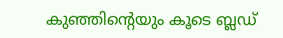കുഞ്ഞിന്റെയും കൂടെ ബ്ലഡ്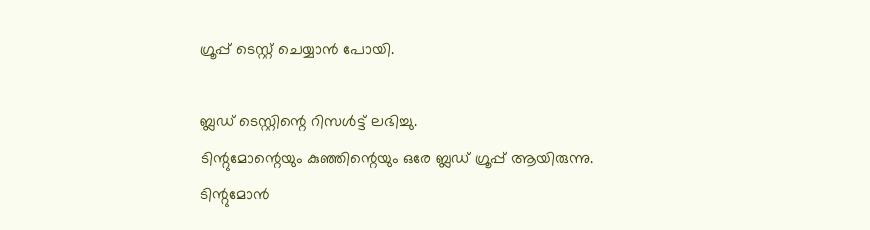ഗ്രൂപ്പ് ടെസ്റ്റ് ചെയ്യാന്‍ പോയി.

ബ്ലഡ് ടെസ്റ്റിന്റെ റിസള്‍ട്ട് ലഭിച്ചു.
ടിന്റുമോന്റെയും കുഞ്ഞിന്റെയും ഒരേ ബ്ലഡ് ഗ്രൂപ്പ് ആയിരുന്നു.
ടിന്റുമോന്‍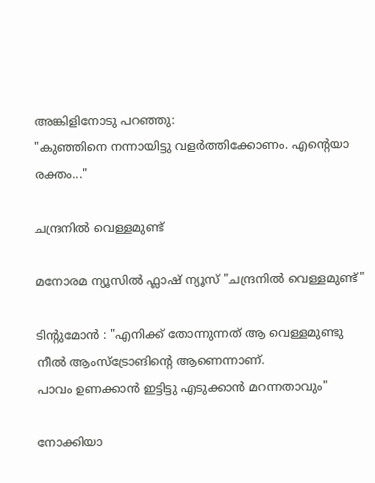അങ്കിളിനോടു പറഞ്ഞു:
"കുഞ്ഞിനെ നന്നായിട്ടു വളര്‍ത്തിക്കോണം. എന്റെയാ രക്തം..."

ചന്ദ്രനില്‍ വെള്ളമുണ്ട്

മനോരമ ന്യൂസില്‍ ഫ്ലാഷ് ന്യൂസ് "ചന്ദ്രനില്‍ വെള്ളമുണ്ട്"

ടിന്റുമോന്‍ : "എനിക്ക് തോന്നുന്നത് ആ വെള്ളമുണ്ടു നീല്‍ ആംസ്ട്രോങിന്റെ ആണെന്നാണ്.
പാവം ഉണക്കാന്‍ ഇട്ടിട്ടു എടുക്കാന്‍ മറന്നതാവും"

നോക്കിയാ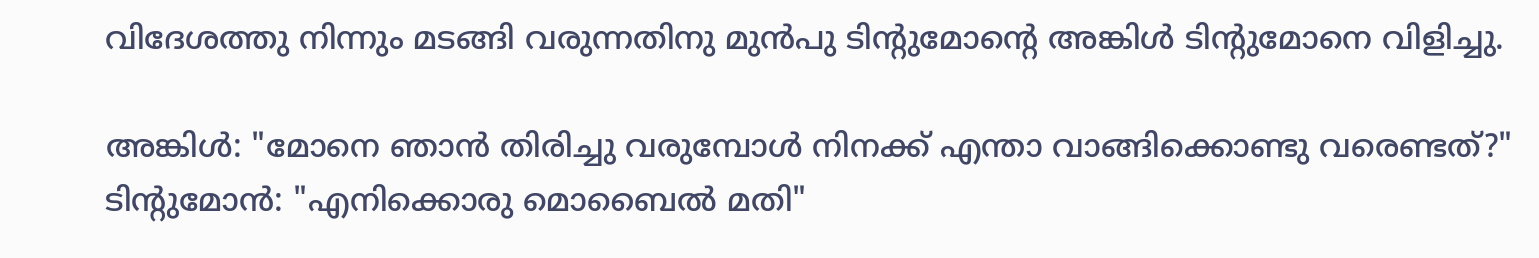വിദേശത്തു നിന്നും മടങ്ങി വരുന്നതിനു മുന്‍പു ടിന്റുമോന്റെ അങ്കിള്‍ ടിന്റുമോനെ വിളിച്ചു.

അങ്കിള്‍: "മോനെ ഞാന്‍ തിരിച്ചു വരുമ്പോള്‍ നിനക്ക് എന്താ വാങ്ങിക്കൊണ്ടു വരെണ്ടത്?"
ടിന്റുമോന്‍: "എനിക്കൊരു മൊബൈല്‍ മതി"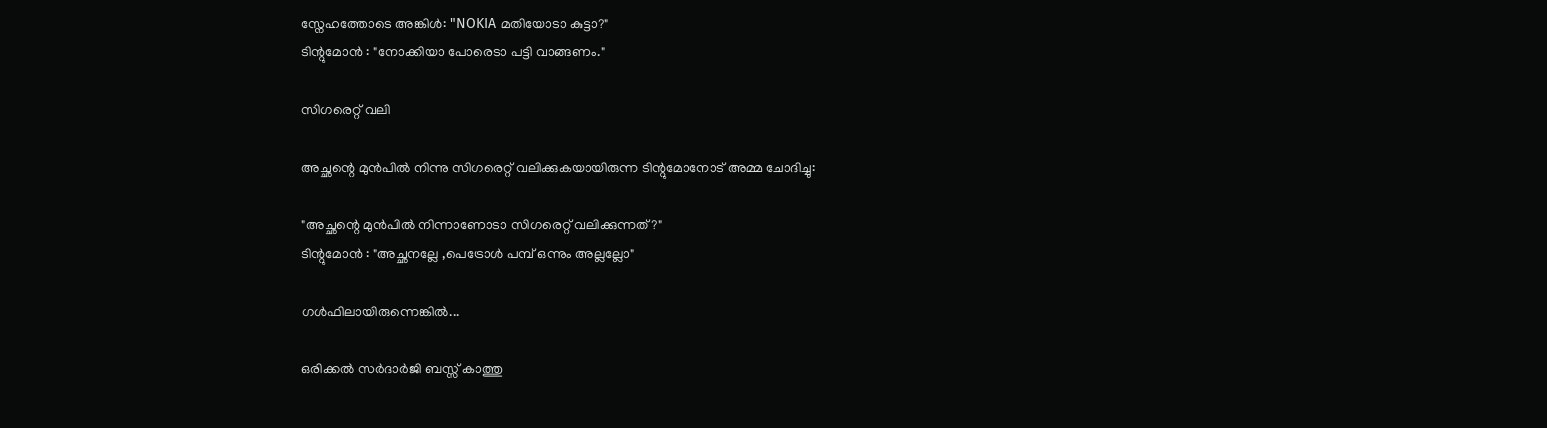സ്നേഹത്തോടെ അങ്കിള്‍: "NOKIA മതിയോടാ കുട്ടാ?"
ടിന്റുമോന്‍ : "നോക്കിയാ പോരെടാ പട്ടി വാങ്ങണം."

സിഗരെറ്റ്‌ വലി

അച്ഛന്റെ മുന്‍പില്‍ നിന്നു സിഗരെറ്റ്‌ വലിക്കുകയായിരുന്ന ടിന്റുമോനോട് അമ്മ ചോദിച്ചു:

"അച്ഛന്റെ മുന്‍പില്‍ നിന്നാണോടാ സിഗരെറ്റ്‌ വലിക്കുന്നത്?"
ടിന്റുമോന്‍ : "അച്ഛനല്ലേ ,പെട്രോള്‍ പമ്പ്‌ ഒന്നും അല്ലല്ലോ"

ഗള്‍ഫിലായിരുന്നെങ്കില്‍...

ഒരിക്കല്‍ സര്‍ദാര്‍ജി ബസ്സ് കാത്തു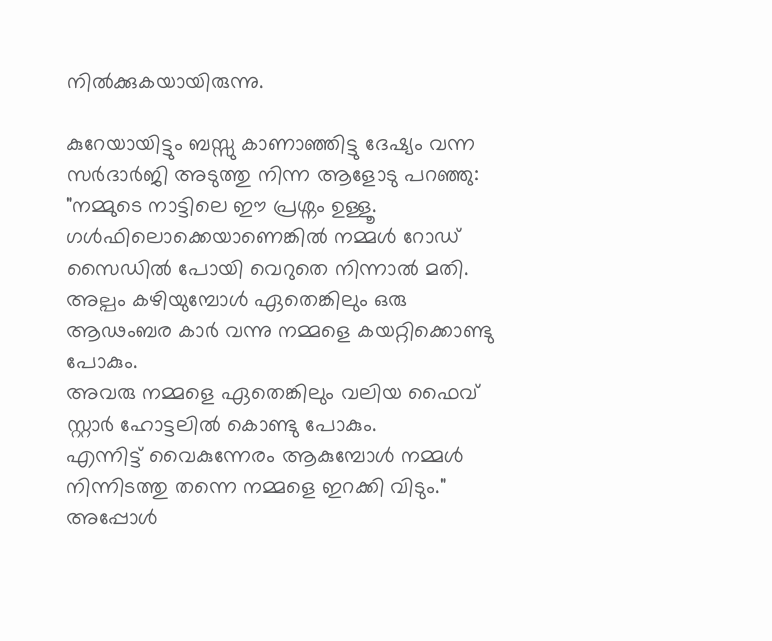നില്‍ക്കുകയായിരുന്നു.

കുറേയായിട്ടും ബസ്സു കാണാഞ്ഞിട്ടു ദേഷ്യം വന്ന
സര്‍ദാര്‍ജി അടുത്തു നിന്ന ആളോടു പറഞ്ഞു: "നമ്മുടെ നാട്ടിലെ ഈ പ്രശ്നം ഉള്ളൂ.
ഗള്‍ഫിലൊക്കെയാണെങ്കില്‍ നമ്മള്‍ റോഡ് സൈഡില്‍ പോയി വെറുതെ നിന്നാല്‍ മതി.
അല്പം കഴിയുമ്പോള്‍ ഏതെങ്കിലും ഒരു ആഢംബര കാര്‍ വന്നു നമ്മളെ കയറ്റിക്കൊണ്ടു പോകും.
അവരു നമ്മളെ ഏതെങ്കിലും വലിയ ഫൈവ് സ്റ്റാര്‍ ഹോട്ടലില്‍ കൊണ്ടു പോകും.
എന്നിട്ട് വൈകുന്നേരം ആകുമ്പോള്‍ നമ്മള്‍ നിന്നിടത്തു തന്നെ നമ്മളെ ഇറക്കി വിടും."
അപ്പോള്‍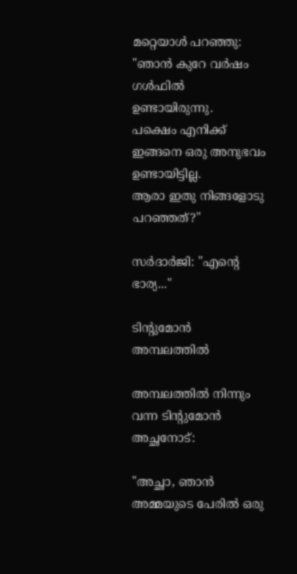മറ്റെയാള്‍ പറഞ്ഞു: "ഞാന്‍ കുറേ വര്‍ഷം ഗള്‍ഫില്‍ ഉണ്ടായിരുന്നു.
പക്ഷെം എനിക്ക് ഇങ്ങനെ ഒരു അനുഭവം ഉണ്ടായിട്ടില്ല.
ആരാ ഇതു നിങ്ങളോടു പറഞ്ഞത്?"

സര്‍ദാര്‍ജി: "എന്റെ ഭാര്യ..."

ടിന്റുമോന്‍ അമ്പലത്തില്‍

അമ്പലത്തില്‍ നിന്നും വന്ന ടിന്റുമോന്‍ അച്ഛനോട്:

"അച്ഛാ, ഞാന്‍ അമ്മയുടെ പേരില്‍ ഒരു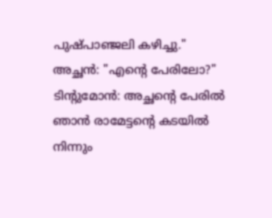പുഷ്പാഞ്ജലി കഴിച്ചു."
അച്ഛന്‍: "എന്റെ പേരിലോ?"
ടിന്റുമോന്‍: അച്ഛന്റെ പേരില്‍ ഞാന്‍ രാമേട്ടന്റെ കടയില്‍ നിന്നും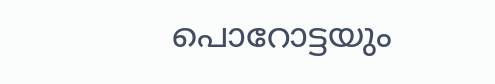പൊറോട്ടയും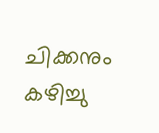ചിക്കനും കഴിച്ചു